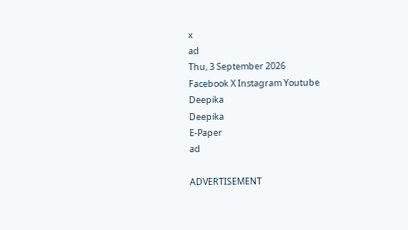x
ad
Thu, 3 September 2026
Facebook X Instagram Youtube
Deepika
Deepika
E-Paper
ad

ADVERTISEMENT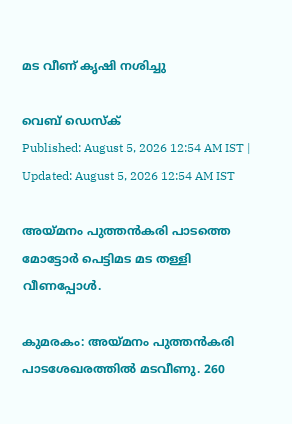മട വീണ് കൃഷി നശിച്ചു

വെബ് ഡെസ്ക്
Published: August 5, 2026 12:54 AM IST | Updated: August 5, 2026 12:54 AM IST

അയ്മനം പുത്തൻകരി പാടത്തെ മോട്ടോർ പെട്ടിമട മട തള്ളി വീണപ്പോൾ.

കുമരകം: അയ്മനം പുത്തൻകരി പാടശേഖരത്തിൽ മടവീണു. 260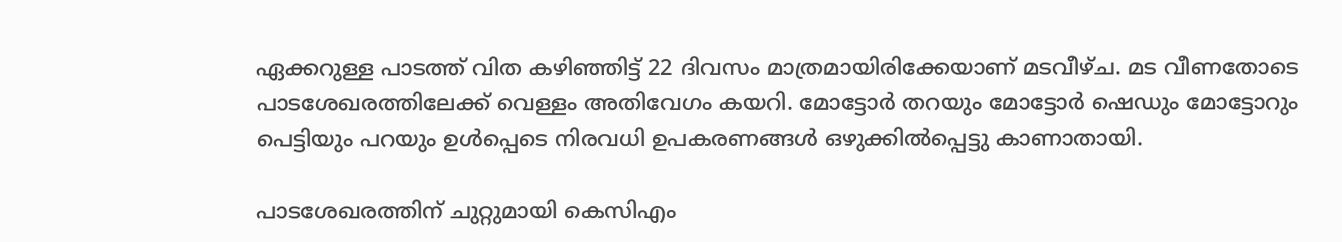ഏക്കറുള്ള പാടത്ത് വിത കഴിഞ്ഞിട്ട് 22 ദിവസം മാത്രമായിരിക്കേയാണ് മടവീഴ്ച. മട വീണതോടെ പാടശേഖരത്തിലേക്ക് വെള്ളം അതിവേഗം കയറി. മോട്ടോർ തറയും മോട്ടോർ ഷെഡും മോട്ടോറും പെട്ടിയും പറയും ഉൾപ്പെടെ നിരവധി ഉപകരണങ്ങൾ ഒഴുക്കിൽപ്പെട്ടു കാണാതായി.

പാടശേഖരത്തിന് ചുറ്റുമായി കെസിഎം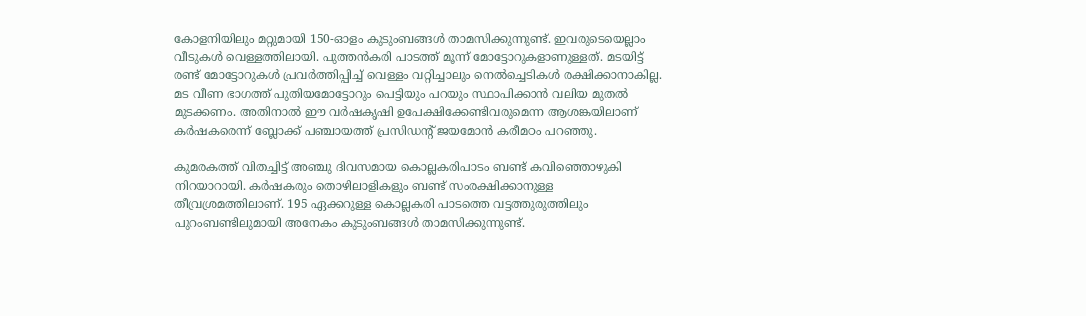കോളനിയിലും മറ്റുമായി 150-ഓളം കുടുംബങ്ങൾ താമസിക്കുന്നുണ്ട്. ഇവരുടെയെല്ലാം വീടുകൾ വെള്ളത്തിലായി. പുത്തൻകരി പാടത്ത് മൂന്ന് മോട്ടോറുകളാണുള്ളത്. മടയിട്ട് രണ്ട് മോട്ടോറുകൾ പ്രവർത്തിപ്പിച്ച് വെള്ളം വറ്റിച്ചാലും നെൽച്ചെടികൾ രക്ഷിക്കാനാകില്ല. മട വീണ ഭാഗത്ത് പുതിയമോട്ടോറും പെട്ടിയും പറയും സ്ഥാപിക്കാൻ വലിയ മുതൽ മുടക്കണം. അതിനാൽ ഈ വർഷകൃഷി ഉപേക്ഷിക്കേണ്ടിവരുമെന്ന ആശങ്കയിലാണ് കർഷകരെന്ന് ബ്ലോക്ക് പഞ്ചായത്ത് പ്രസിഡന്‍റ് ജയമോൻ കരീമഠം പറഞ്ഞു.

കുമരകത്ത് വിതച്ചിട്ട് അഞ്ചു ദിവസമായ കൊല്ലകരിപാടം ബണ്ട് കവിഞ്ഞൊഴുകി നിറയാറായി. കർഷകരും തൊഴിലാളികളും ബണ്ട് സംരക്ഷിക്കാനുള്ള തീവ്രശ്രമത്തിലാണ്. 195 ഏക്കറുള്ള കൊല്ലകരി പാടത്തെ വട്ടത്തുരുത്തിലും പുറംബണ്ടിലുമായി അനേകം കുടുംബങ്ങൾ താമസിക്കുന്നുണ്ട്.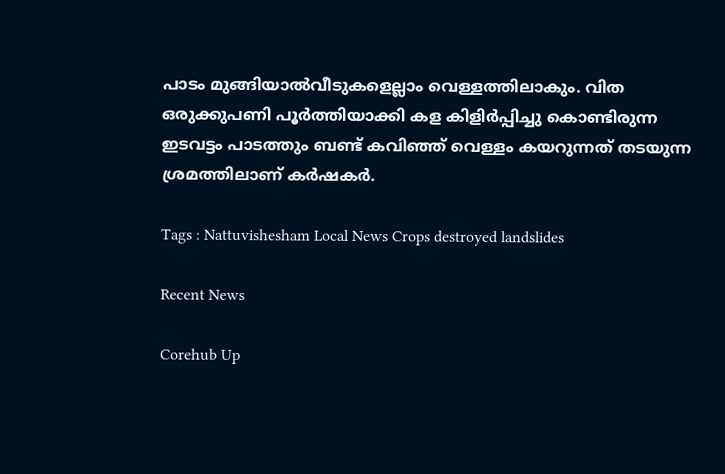പാടം മുങ്ങിയാൽവീടുകളെല്ലാം വെള്ളത്തിലാകും. വിത ഒരുക്കുപണി പൂർത്തിയാക്കി കള കിളിർപ്പിച്ചു കൊണ്ടിരുന്ന ഇടവട്ടം പാടത്തും ബണ്ട് കവിഞ്ഞ് വെള്ളം കയറുന്നത് തടയുന്ന ശ്രമത്തിലാണ് കർഷകർ.

Tags : Nattuvishesham Local News Crops destroyed landslides

Recent News

Corehub Up